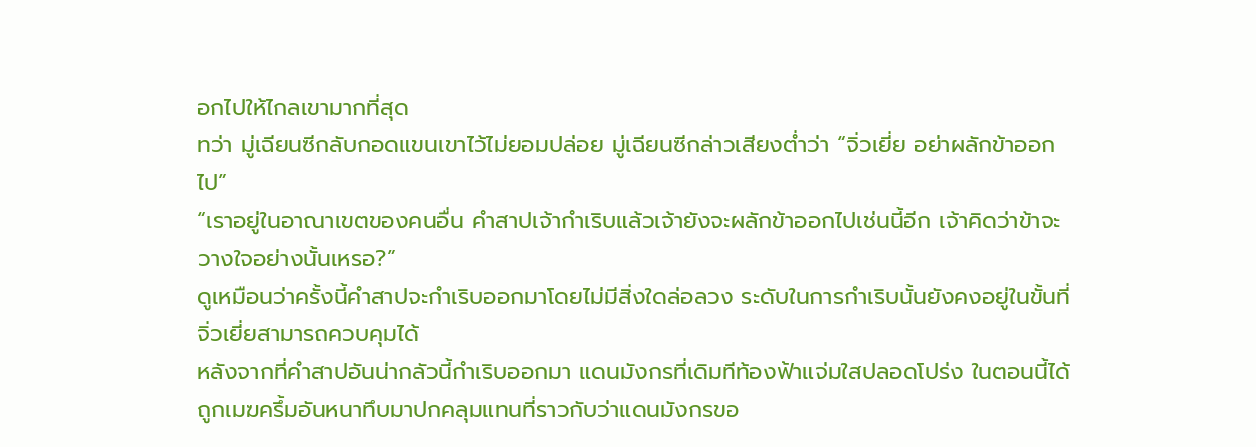อกไปให้ไกลเขามากที่สุด
ทว่า มู่เฉียนซีกลับกอดแขนเขาไว้ไม่ยอมปล่อย มู่เฉียนซีกล่าวเสียงต่ำว่า “จิ่วเยี่ย อย่าผลักข้าออกไป”
“เราอยู่ในอาณาเขตของคนอื่น คำสาปเจ้ากำเริบแล้วเจ้ายังจะผลักข้าออกไปเช่นนี้อีก เจ้าคิดว่าข้าจะวางใจอย่างนั้นเหรอ?”
ดูเหมือนว่าครั้งนี้คำสาปจะกำเริบออกมาโดยไม่มีสิ่งใดล่อลวง ระดับในการกำเริบนั้นยังคงอยู่ในขั้นที่จิ่วเยี่ยสามารถควบคุมได้
หลังจากที่คำสาปอันน่ากลัวนี้กำเริบออกมา แดนมังกรที่เดิมทีท้องฟ้าแจ่มใสปลอดโปร่ง ในตอนนี้ได้ถูกเมฆครึ้มอันหนาทึบมาปกคลุมแทนที่ราวกับว่าแดนมังกรขอ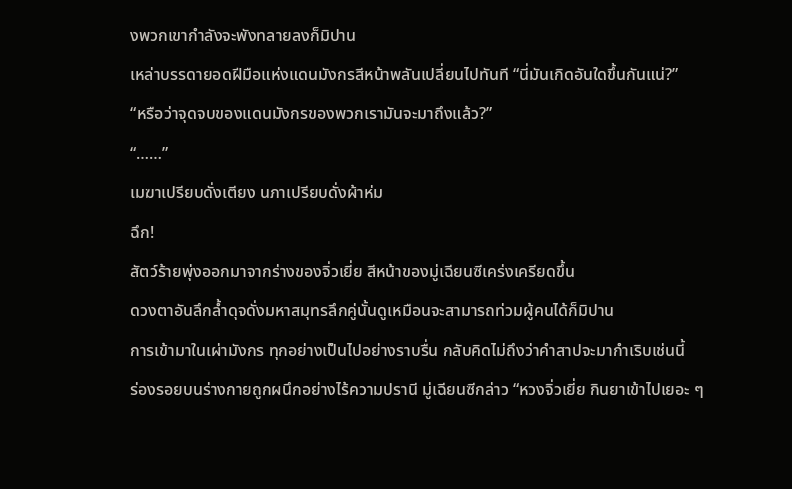งพวกเขากำลังจะพังทลายลงก็มิปาน
เหล่าบรรดายอดฝีมือแห่งแดนมังกรสีหน้าพลันเปลี่ยนไปทันที “นี่มันเกิดอันใดขึ้นกันแน่?”
“หรือว่าจุดจบของแดนมังกรของพวกเรามันจะมาถึงแล้ว?”
“……”
เมฆาเปรียบดั่งเตียง นภาเปรียบดั่งผ้าห่ม
ฉึก!
สัตว์ร้ายพุ่งออกมาจากร่างของจิ่วเยี่ย สีหน้าของมู่เฉียนซีเคร่งเครียดขึ้น
ดวงตาอันลึกล้ำดุจดั่งมหาสมุทรลึกคู่นั้นดูเหมือนจะสามารถท่วมผู้คนได้ก็มิปาน
การเข้ามาในเผ่ามังกร ทุกอย่างเป็นไปอย่างราบรื่น กลับคิดไม่ถึงว่าคำสาปจะมากำเริบเช่นนี้
ร่องรอยบนร่างกายถูกผนึกอย่างไร้ความปรานี มู่เฉียนซีกล่าว “หวงจิ่วเยี่ย กินยาเข้าไปเยอะ ๆ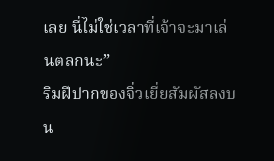เลย นี่ไม่ใช่เวลาที่เจ้าจะมาเล่นตลกนะ”
ริมฝีปากของจิ่วเยี่ยสัมผัสลงบน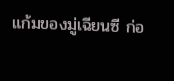แก้มของมู่เฉียนซี ก่อ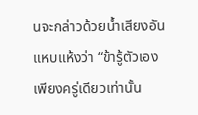นจะกล่าวด้วยน้ำเสียงอันแหบแห้งว่า “ข้ารู้ตัวเอง เพียงครู่เดียวเท่านั้น